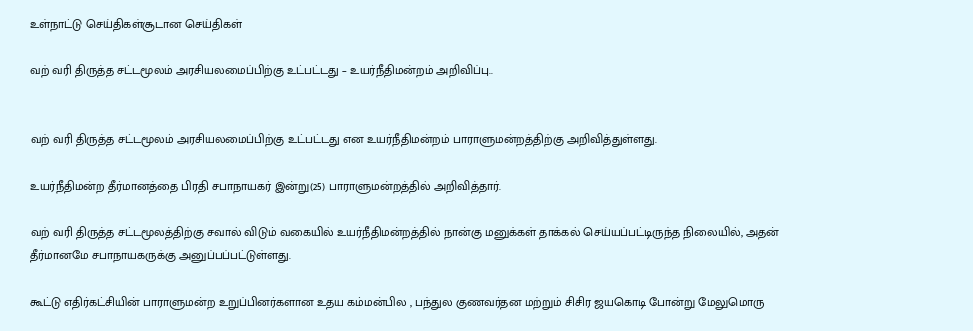உள்நாட்டு செய்திகள்சூடான செய்திகள்

வற் வரி திருத்த சட்டமூலம் அரசியலமைப்பிற்கு உட்பட்டது – உயர்நீதிமன்றம் அறிவிப்பு..


வற் வரி திருத்த சட்டமூலம் அரசியலமைப்பிற்கு உட்பட்டது என உயர்நீதிமன்றம் பாராளுமன்றத்திற்கு அறிவித்துள்ளது.

உயர்நீதிமன்ற தீர்மானத்தை பிரதி சபாநாயகர் இன்று(25) பாராளுமன்றத்தில் அறிவித்தார்.

வற் வரி திருத்த சட்டமூலத்திற்கு சவால் விடும் வகையில் உயர்நீதிமன்றத்தில் நான்கு மனுக்கள் தாக்கல் செய்யப்பட்டிருந்த நிலையில், அதன் தீர்மானமே சபாநாயகருக்கு அனுப்பப்பட்டுள்ளது.

கூட்டு எதிர்கட்சியின் பாராளுமன்ற உறுப்பினர்களான உதய கம்மன்பில , பந்துல குணவர்தன மற்றும் சிசிர ஜயகொடி போன்று மேலுமொரு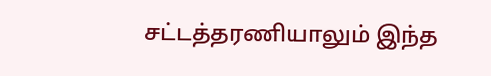சட்டத்தரணியாலும் இந்த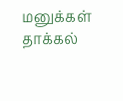மனுக்கள் தாக்கல்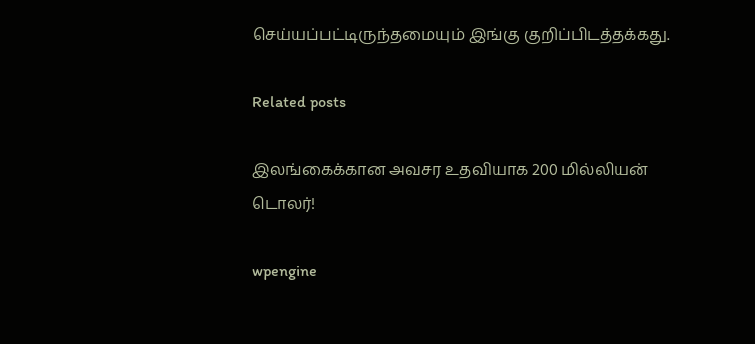செய்யப்பட்டிருந்தமையும் இங்கு குறிப்பிடத்தக்கது.

Related posts

இலங்கைக்கான அவசர உதவியாக 200 மில்லியன் டொலர்!

wpengine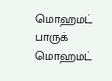மொஹமட் பாருக் மொஹமட்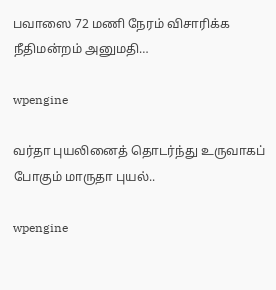பவாஸை 72 மணி நேரம் விசாரிக்க நீதிமன்றம் அனுமதி…

wpengine

வர்தா புயலினைத் தொடர்ந்து உருவாகப் போகும் மாருதா புயல்..

wpengine